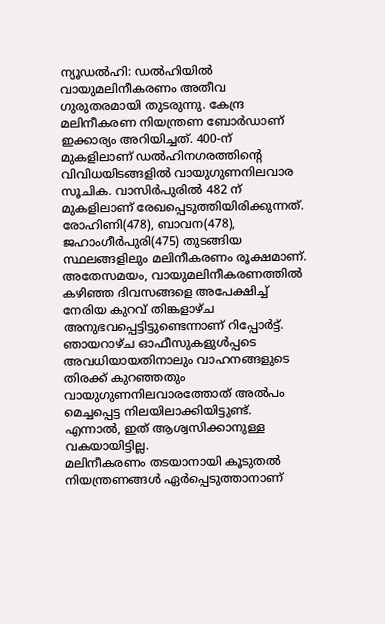ന്യൂഡൽഹി: ഡൽഹിയിൽ വായുമലിനീകരണം അതീവ ഗുരുതരമായി തുടരുന്നു. കേന്ദ്ര മലിനീകരണ നിയന്ത്രണ ബോർഡാണ് ഇക്കാര്യം അറിയിച്ചത്. 400-ന് മുകളിലാണ് ഡൽഹിനഗരത്തിന്റെ വിവിധയിടങ്ങളിൽ വായുഗുണനിലവാര സൂചിക. വാസിർപുരിൽ 482 ന് മുകളിലാണ് രേഖപ്പെടുത്തിയിരിക്കുന്നത്. രോഹിണി(478), ബാവന(478), ജഹാംഗീർപുരി(475) തുടങ്ങിയ സ്ഥലങ്ങളിലും മലിനീകരണം രൂക്ഷമാണ്.
അതേസമയം, വായുമലിനീകരണത്തിൽ കഴിഞ്ഞ ദിവസങ്ങളെ അപേക്ഷിച്ച് നേരിയ കുറവ് തിങ്കളാഴ്ച അനുഭവപ്പെട്ടിട്ടുണ്ടെന്നാണ് റിപ്പോർട്ട്. ഞായറാഴ്ച ഓഫീസുകളുൾപ്പടെ അവധിയായതിനാലും വാഹനങ്ങളുടെ തിരക്ക് കുറഞ്ഞതും വായുഗുണനിലവാരത്തോത് അൽപം മെച്ചപ്പെട്ട നിലയിലാക്കിയിട്ടുണ്ട്. എന്നാൽ, ഇത് ആശ്വസിക്കാനുള്ള വകയായിട്ടില്ല.
മലിനീകരണം തടയാനായി കൂടുതൽ നിയന്ത്രണങ്ങൾ ഏർപ്പെടുത്താനാണ്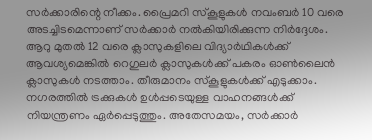സർക്കാരിന്റെ നീക്കം. പ്രൈമറി സ്കൂളുകൾ നവംബർ 10 വരെ അടച്ചിടമെന്നാണ് സർക്കാർ നൽകിയിരിക്കുന്ന നിർദ്ദേശം. ആറു മുതൽ 12 വരെ ക്ലാസുകളിലെ വിദ്യാർഥികൾക്ക് ആവശ്യമെങ്കിൽ റെഗുലർ ക്ലാസുകൾക്ക് പകരം ഓൺലൈൻ ക്ലാസുകൾ നടത്താം. തീരുമാനം സ്കൂളുകൾക്ക് എടുക്കാം. നഗരത്തിൽ ട്രക്കുകൾ ഉൾപ്പടെയുള്ള വാഹനങ്ങൾക്ക് നിയന്ത്രണം ഏർപ്പെടുത്തും. അതേസമയം, സർക്കാർ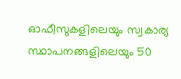ഓഫീസുകളിലെയും സ്വകാര്യ സ്ഥാപനങ്ങളിലെയും 50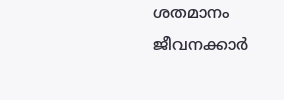ശതമാനം ജീവനക്കാർ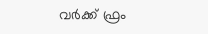വർക്ക് ഫ്രം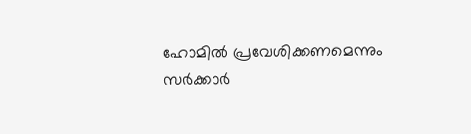ഹോമിൽ പ്രവേശിക്കണമെന്നും സർക്കാർ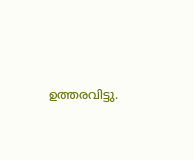ഉത്തരവിട്ടു.